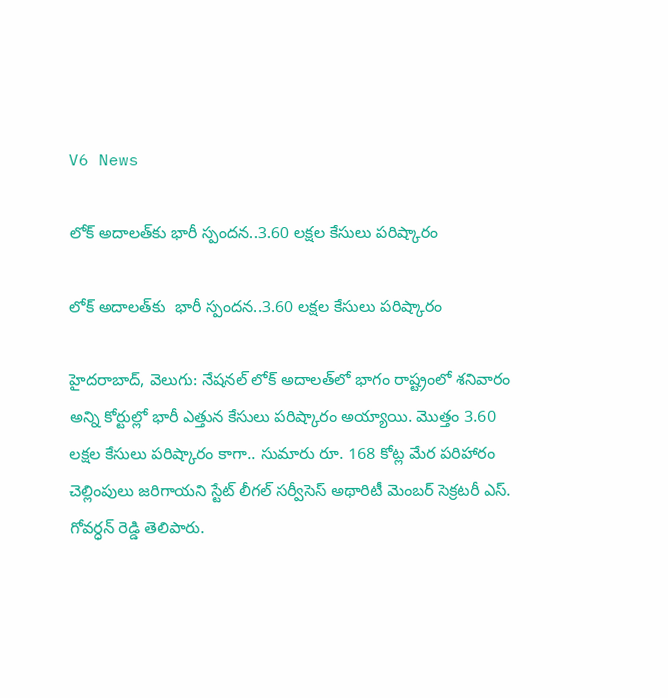V6 News

లోక్‌‌‌‌‌‌‌‌‌‌‌‌‌‌‌‌ అదాలత్‌‌‌‌‌‌‌‌‌‌‌‌‌‌‌‌కు భారీ స్పందన..3.60 లక్షల కేసులు పరిష్కారం

లోక్‌‌‌‌‌‌‌‌‌‌‌‌‌‌‌‌ అదాలత్‌‌‌‌‌‌‌‌‌‌‌‌‌‌‌‌కు  భారీ స్పందన..3.60 లక్షల కేసులు పరిష్కారం

హైదరాబాద్, వెలుగు: నేషనల్‌‌‌‌‌‌‌‌‌‌‌‌‌‌‌‌ లోక్‌‌‌‌‌‌‌‌‌‌‌‌‌‌‌‌ అదాలత్‌‌‌‌‌‌‌‌‌‌‌‌‌‌‌‌లో భాగం రాష్ట్రంలో శనివారం అన్ని కోర్టుల్లో భారీ ఎత్తున కేసులు పరిష్కారం అయ్యాయి. మొత్తం 3.60 లక్షల కేసులు పరిష్కారం కాగా.. సుమారు రూ. 168 కోట్ల మేర పరిహారం చెల్లింపులు జరిగాయని స్టేట్‌‌‌‌‌‌‌‌‌‌‌‌‌‌‌‌ లీగల్‌‌‌‌‌‌‌‌‌‌‌‌‌‌‌‌ సర్వీసెస్‌‌‌‌‌‌‌‌‌‌‌‌‌‌‌‌ అథారిటీ మెంబర్‌‌‌‌‌‌‌‌‌‌‌‌‌‌‌‌ సెక్రటరీ ఎస్‌‌‌‌‌‌‌‌‌‌‌‌‌‌‌‌. గోవర్ధన్‌‌‌‌‌‌‌‌‌‌‌‌‌‌‌‌ రెడ్డి తెలిపారు.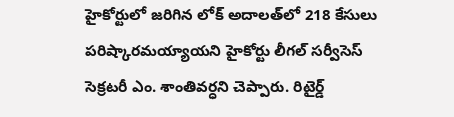హైకోర్టులో జరిగిన లోక్‌‌‌‌‌‌‌‌‌‌‌‌‌‌‌‌ అదాలత్‌‌‌‌‌‌‌‌‌‌‌‌‌‌‌‌లో 218 కేసులు పరిష్కారమయ్యాయని హైకోర్టు లీగల్‌‌‌‌‌‌‌‌‌‌‌‌‌‌‌‌ సర్వీసెస్‌‌‌‌‌‌‌‌‌‌‌‌‌‌‌‌ సెక్రటరీ ఎం. శాంతివర్ధని చెప్పారు. రిటైర్డ్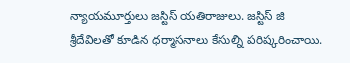న్యాయమూర్తులు జస్టిస్‌‌‌‌‌‌‌‌‌‌‌‌‌‌‌‌ యతిరాజులు. జస్టిస్‌‌‌‌‌‌‌‌‌‌‌‌‌‌‌‌ జి శ్రీదేవిలతో కూడిన ధర్మాసనాలు కేసుల్ని పరిష్కరించాయి.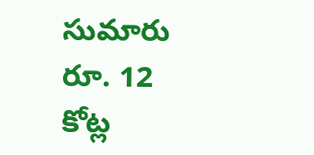సుమారు రూ. 12 కోట్ల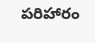పరిహారం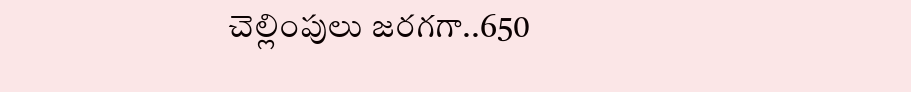చెల్లింపులు జరగగా..650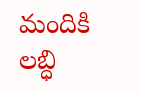మందికి లబ్ధి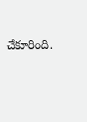చేకూరింది.